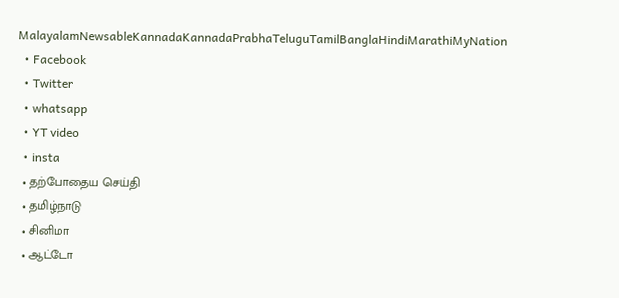MalayalamNewsableKannadaKannadaPrabhaTeluguTamilBanglaHindiMarathiMyNation
  • Facebook
  • Twitter
  • whatsapp
  • YT video
  • insta
  • தற்போதைய செய்தி
  • தமிழ்நாடு
  • சினிமா
  • ஆட்டோ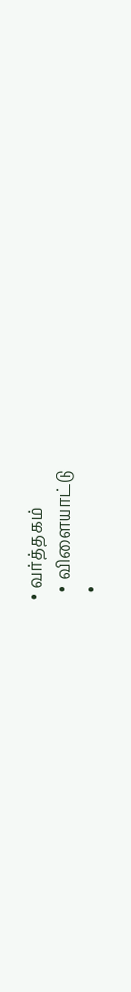• வர்த்தகம்
  • விளையாட்டு
  •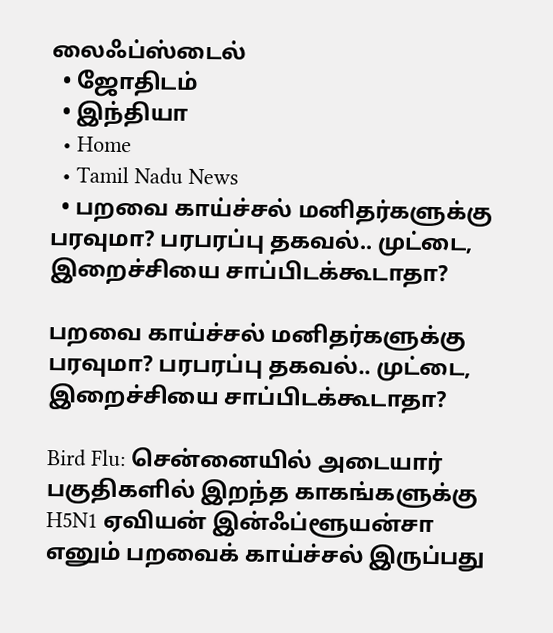லைஃப்ஸ்டைல்
  • ஜோதிடம்
  • இந்தியா
  • Home
  • Tamil Nadu News
  • பறவை காய்ச்சல் மனிதர்களுக்கு பரவுமா? பரபரப்பு தகவல்.. முட்டை, இறைச்சியை சாப்பிடக்கூடாதா?

பறவை காய்ச்சல் மனிதர்களுக்கு பரவுமா? பரபரப்பு தகவல்.. முட்டை, இறைச்சியை சாப்பிடக்கூடாதா?

Bird Flu: சென்னையில் அடையார் பகுதிகளில் இறந்த காகங்களுக்கு H5N1 ஏவியன் இன்ஃப்ளூயன்சா எனும் பறவைக் காய்ச்சல் இருப்பது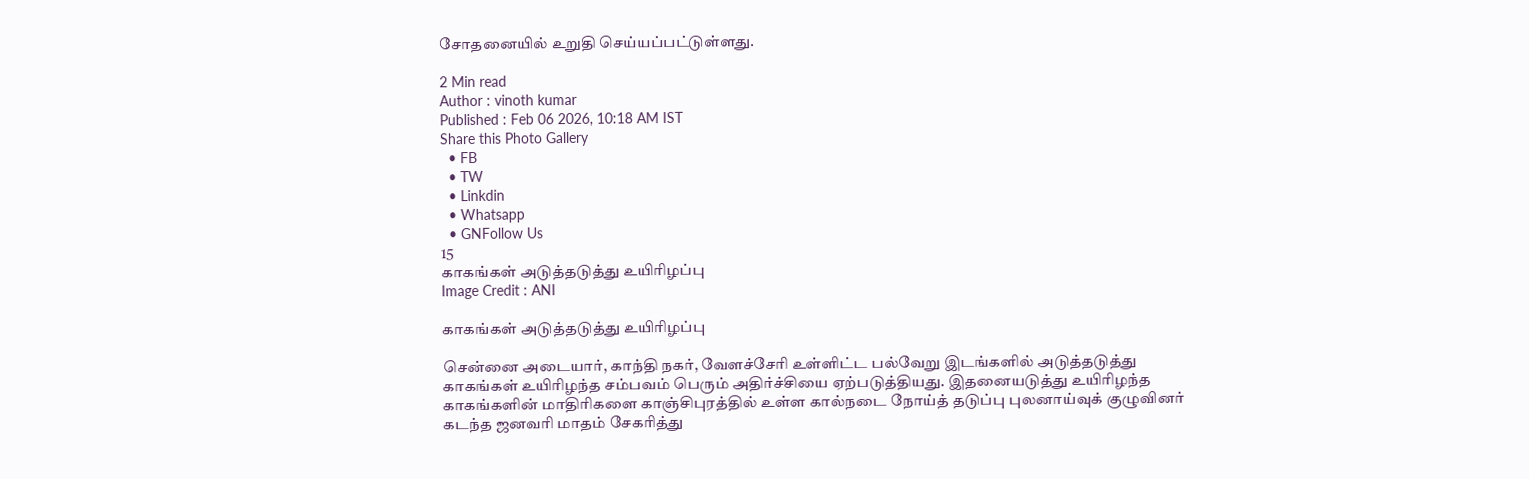சோதனையில் உறுதி செய்யப்பட்டுள்ளது.

2 Min read
Author : vinoth kumar
Published : Feb 06 2026, 10:18 AM IST
Share this Photo Gallery
  • FB
  • TW
  • Linkdin
  • Whatsapp
  • GNFollow Us
15
காகங்கள் அடுத்தடுத்து உயிரிழப்பு
Image Credit : ANI

காகங்கள் அடுத்தடுத்து உயிரிழப்பு

சென்னை அடையார், காந்தி நகர், வேளச்சேரி உள்ளிட்ட பல்வேறு இடங்களில் அடுத்தடுத்து காகங்கள் உயிரிழந்த சம்பவம் பெரும் அதிர்ச்சியை ஏற்படுத்தியது. இதனையடுத்து உயிரிழந்த காகங்களின் மாதிரிகளை காஞ்சிபுரத்தில் உள்ள கால்நடை நோய்த் தடுப்பு புலனாய்வுக் குழுவினர் கடந்த ஜனவரி மாதம் சேகரித்து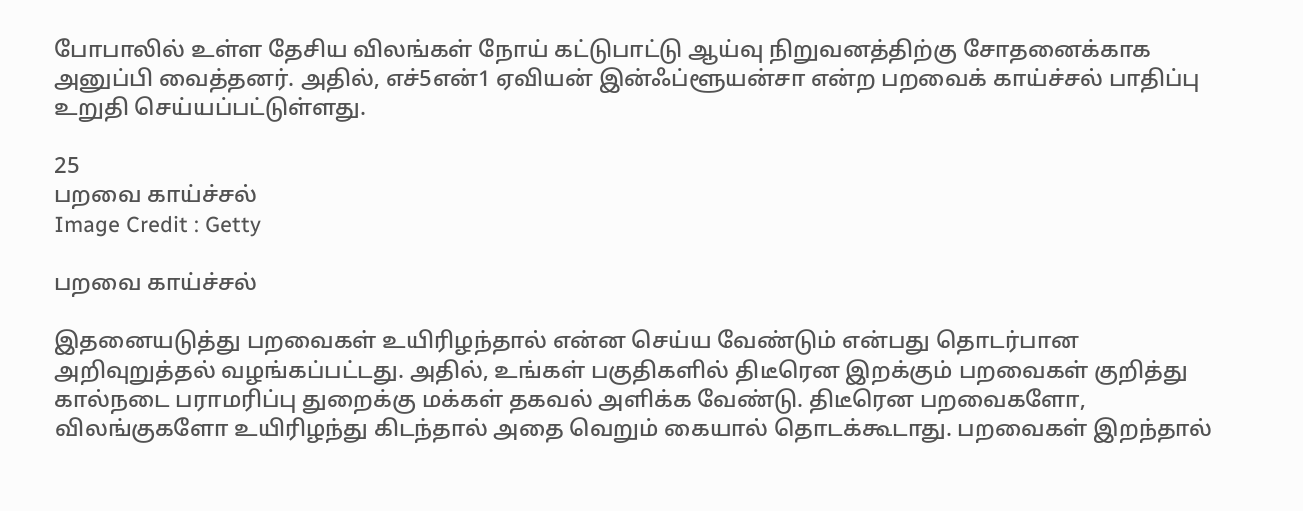போபாலில் உள்ள தேசிய விலங்கள் நோய் கட்டுபாட்டு ஆய்வு நிறுவனத்திற்கு சோதனைக்காக அனுப்பி வைத்தனர். அதில், எச்5என்1 ஏவியன் இன்ஃப்ளூயன்சா என்ற பறவைக் காய்ச்சல் பாதிப்பு உறுதி செய்யப்பட்டுள்ளது.

25
பறவை காய்ச்சல்
Image Credit : Getty

பறவை காய்ச்சல்

இதனையடுத்து பறவைகள் உயிரிழந்தால் என்ன செய்ய வேண்டும் என்பது தொடர்பான அறிவுறுத்தல் வழங்கப்பட்டது. அதில், உங்கள் பகுதிகளில் திடீரென இறக்கும் பறவைகள் குறித்து கால்நடை பராமரிப்பு துறைக்கு மக்கள் தகவல் அளிக்க வேண்டு. திடீரென பறவைகளோ, விலங்குகளோ உயிரிழந்து கிடந்தால் அதை வெறும் கையால் தொடக்கூடாது. பறவைகள் இறந்தால்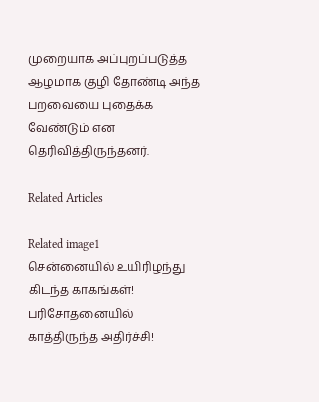முறையாக அப்புறப்படுத்த ஆழமாக குழி தோண்டி அந்த பறவையை புதைக்க வேண்டும் என தெரிவித்திருந்தனர்.

Related Articles

Related image1
சென்னையில் உயிரிழந்து கிடந்த காகங்கள்! பரிசோதனையில் காத்திருந்த அதிர்ச்சி!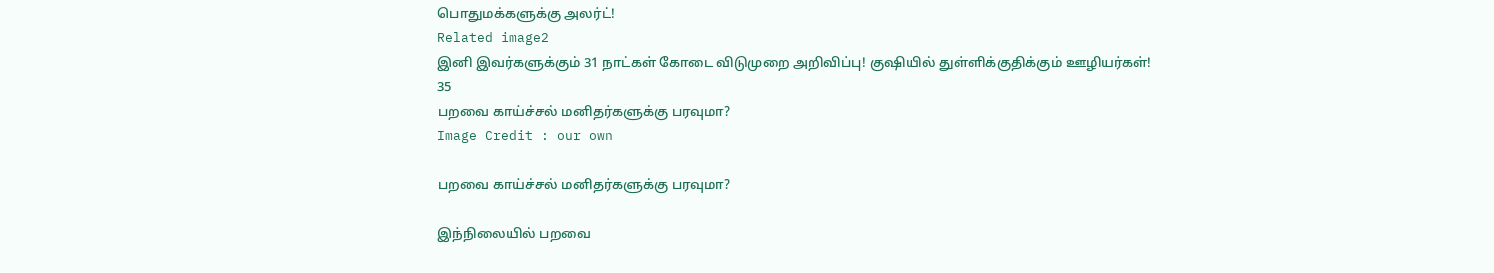பொதுமக்களுக்கு அலர்ட்!
Related image2
இனி இவர்களுக்கும் 31 நாட்கள் கோடை விடுமுறை அறிவிப்பு! குஷியில் துள்ளிக்குதிக்கும் ஊழியர்கள்!
35
பறவை காய்ச்சல் மனிதர்களுக்கு பரவுமா?
Image Credit : our own

பறவை காய்ச்சல் மனிதர்களுக்கு பரவுமா?

இந்நிலையில் பறவை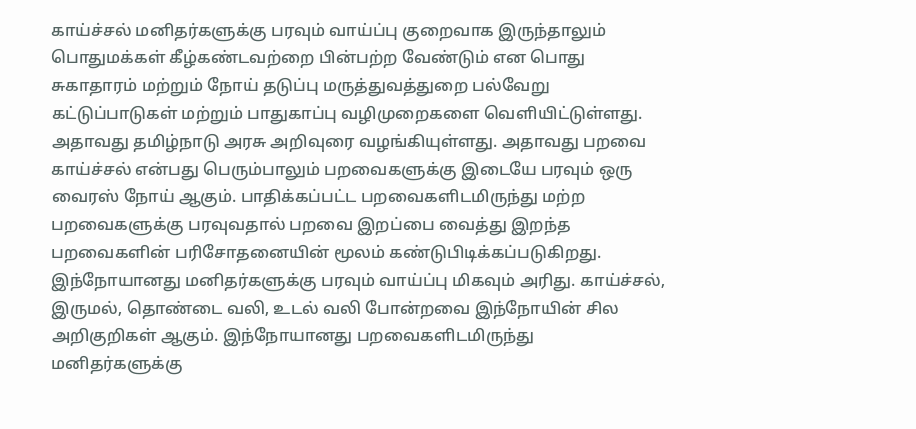காய்ச்சல் மனிதர்களுக்கு பரவும் வாய்ப்பு குறைவாக இருந்தாலும் பொதுமக்கள் கீழ்கண்டவற்றை பின்பற்ற வேண்டும் என பொது சுகாதாரம் மற்றும் நோய் தடுப்பு மருத்துவத்துறை பல்வேறு கட்டுப்பாடுகள் மற்றும் பாதுகாப்பு வழிமுறைகளை வெளியிட்டுள்ளது. அதாவது தமிழ்நாடு அரசு அறிவுரை வழங்கியுள்ளது. அதாவது பறவை காய்ச்சல் என்பது பெரும்பாலும் பறவைகளுக்கு இடையே பரவும் ஒரு வைரஸ் நோய் ஆகும். பாதிக்கப்பட்ட பறவைகளிடமிருந்து மற்ற பறவைகளுக்கு பரவுவதால் பறவை இறப்பை வைத்து இறந்த பறவைகளின் பரிசோதனையின் மூலம் கண்டுபிடிக்கப்படுகிறது. இந்நோயானது மனிதர்களுக்கு பரவும் வாய்ப்பு மிகவும் அரிது. காய்ச்சல், இருமல், தொண்டை வலி, உடல் வலி போன்றவை இந்நோயின் சில அறிகுறிகள் ஆகும். இந்நோயானது பறவைகளிடமிருந்து மனிதர்களுக்கு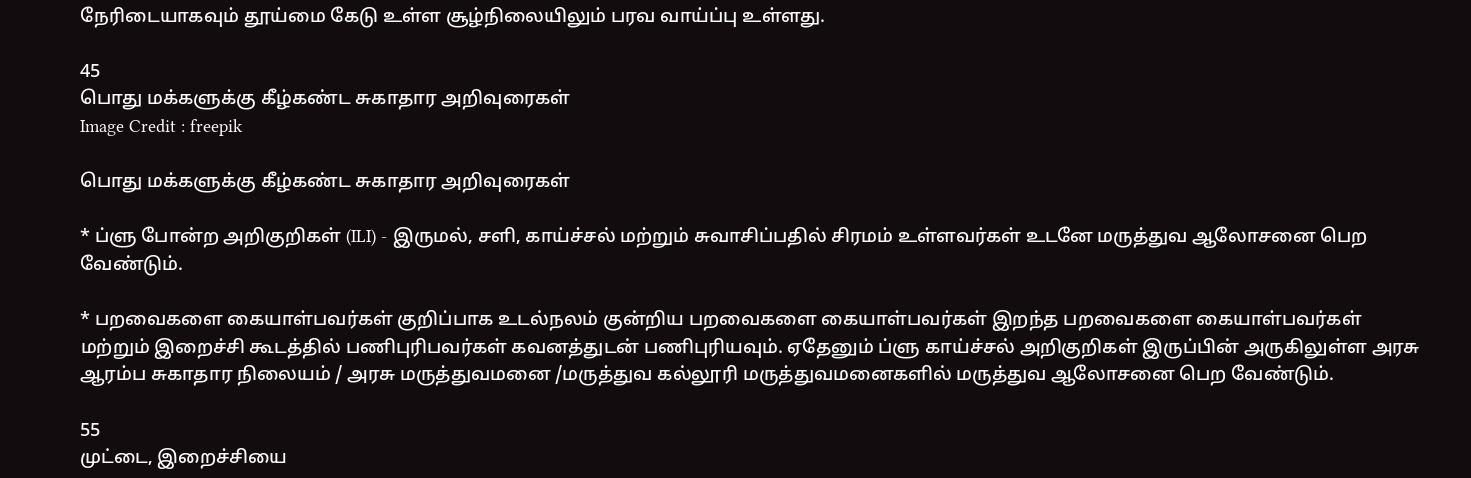நேரிடையாகவும் தூய்மை கேடு உள்ள சூழ்நிலையிலும் பரவ வாய்ப்பு உள்ளது.

45
பொது மக்களுக்கு கீழ்கண்ட சுகாதார அறிவுரைகள்
Image Credit : freepik

பொது மக்களுக்கு கீழ்கண்ட சுகாதார அறிவுரைகள்

* ப்ளு போன்ற அறிகுறிகள் (ILI) - இருமல், சளி, காய்ச்சல் மற்றும் சுவாசிப்பதில் சிரமம் உள்ளவர்கள் உடனே மருத்துவ ஆலோசனை பெற வேண்டும்.

* பறவைகளை கையாள்பவர்கள் குறிப்பாக உடல்நலம் குன்றிய பறவைகளை கையாள்பவர்கள் இறந்த பறவைகளை கையாள்பவர்கள் மற்றும் இறைச்சி கூடத்தில் பணிபுரிபவர்கள் கவனத்துடன் பணிபுரியவும். ஏதேனும் ப்ளு காய்ச்சல் அறிகுறிகள் இருப்பின் அருகிலுள்ள அரசு ஆரம்ப சுகாதார நிலையம் / அரசு மருத்துவமனை /மருத்துவ கல்லூரி மருத்துவமனைகளில் மருத்துவ ஆலோசனை பெற வேண்டும்.

55
முட்டை, இறைச்சியை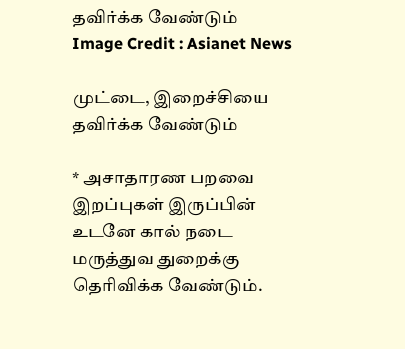தவிர்க்க வேண்டும்
Image Credit : Asianet News

முட்டை, இறைச்சியை தவிர்க்க வேண்டும்

* அசாதாரண பறவை இறப்புகள் இருப்பின் உடனே கால் நடை மருத்துவ துறைக்கு தெரிவிக்க வேண்டும்.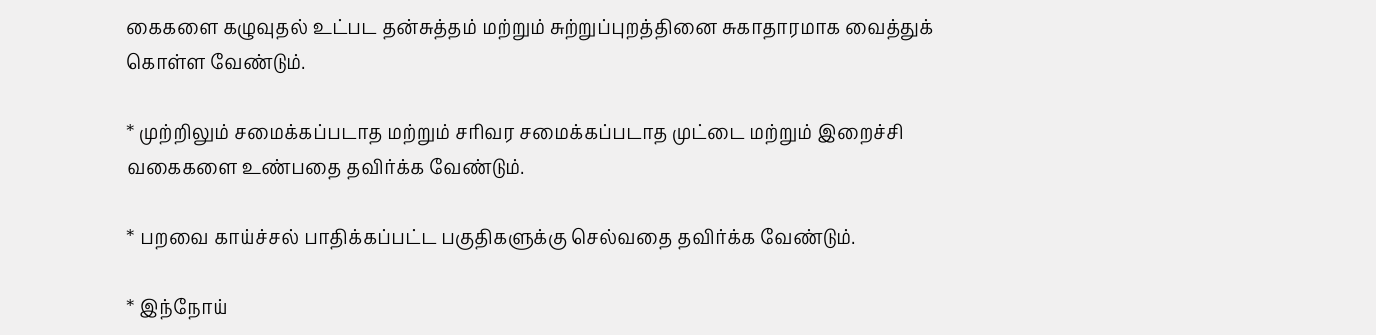கைகளை கழுவுதல் உட்பட தன்சுத்தம் மற்றும் சுற்றுப்புறத்தினை சுகாதாரமாக வைத்துக் கொள்ள வேண்டும்.

* முற்றிலும் சமைக்கப்படாத மற்றும் சரிவர சமைக்கப்படாத முட்டை மற்றும் இறைச்சி வகைகளை உண்பதை தவிர்க்க வேண்டும்.

* பறவை காய்ச்சல் பாதிக்கப்பட்ட பகுதிகளுக்கு செல்வதை தவிர்க்க வேண்டும்.

* இந்நோய்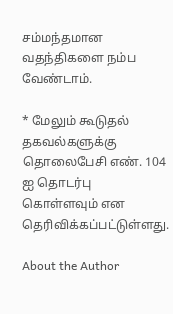சம்மந்தமான வதந்திகளை நம்ப வேண்டாம்.

* மேலும் கூடுதல் தகவல்களுக்கு தொலைபேசி எண். 104 ஐ தொடர்பு கொள்ளவும் என தெரிவிக்கப்பட்டுள்ளது.

About the Author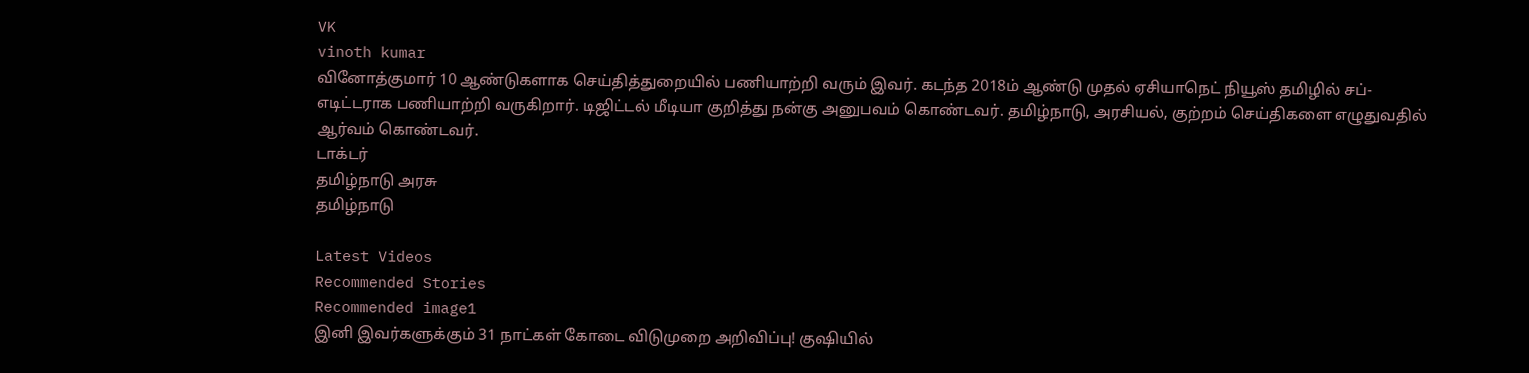VK
vinoth kumar
வினோத்குமார் 10 ஆண்டுகளாக செய்தித்துறையில் பணியாற்றி வரும் இவர். கடந்த 2018ம் ஆண்டு முதல் ஏசியாநெட் நியூஸ் தமிழில் சப்-எடிட்டராக பணியாற்றி வருகிறார். டிஜிட்டல் மீடியா குறித்து நன்கு அனுபவம் கொண்டவர். தமிழ்நாடு, அரசியல், குற்றம் செய்திகளை எழுதுவதில் ஆர்வம் கொண்டவர்.
டாக்டர்
தமிழ்நாடு அரசு
தமிழ்நாடு

Latest Videos
Recommended Stories
Recommended image1
இனி இவர்களுக்கும் 31 நாட்கள் கோடை விடுமுறை அறிவிப்பு! குஷியில்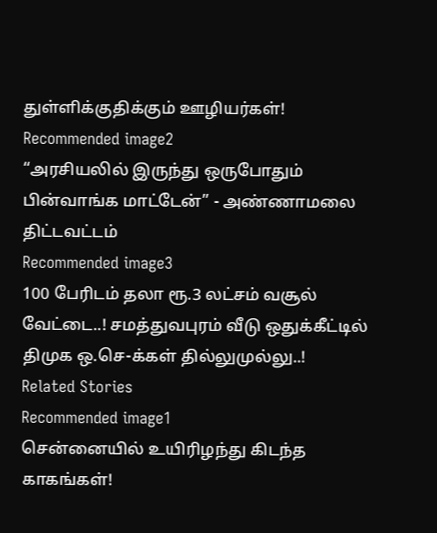துள்ளிக்குதிக்கும் ஊழியர்கள்!
Recommended image2
“அரசியலில் இருந்து ஒருபோதும் பின்வாங்க மாட்டேன்” - அண்ணாமலை திட்டவட்டம்
Recommended image3
100 பேரிடம் தலா ரூ.3 லட்சம் வசூல் வேட்டை..! சமத்துவபுரம் வீடு ஒதுக்கீட்டில் திமுக ஒ.செ-க்கள் தில்லுமுல்லு..!
Related Stories
Recommended image1
சென்னையில் உயிரிழந்து கிடந்த காகங்கள்!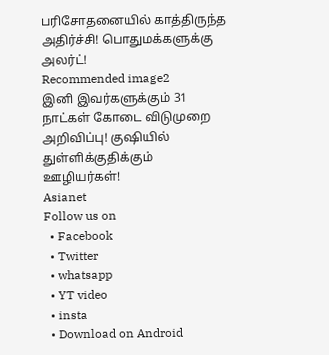பரிசோதனையில் காத்திருந்த அதிர்ச்சி! பொதுமக்களுக்கு அலர்ட்!
Recommended image2
இனி இவர்களுக்கும் 31 நாட்கள் கோடை விடுமுறை அறிவிப்பு! குஷியில் துள்ளிக்குதிக்கும் ஊழியர்கள்!
Asianet
Follow us on
  • Facebook
  • Twitter
  • whatsapp
  • YT video
  • insta
  • Download on Android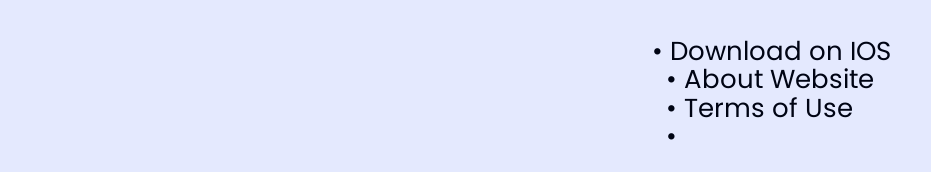• Download on IOS
  • About Website
  • Terms of Use
  •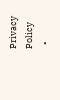Privacy Policy
  •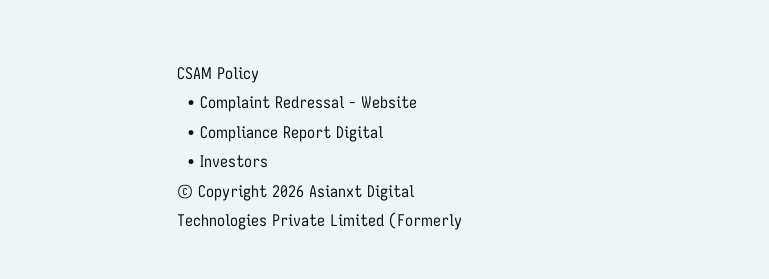CSAM Policy
  • Complaint Redressal - Website
  • Compliance Report Digital
  • Investors
© Copyright 2026 Asianxt Digital Technologies Private Limited (Formerly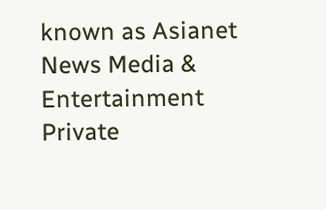known as Asianet News Media & Entertainment Private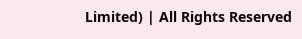Limited) | All Rights Reserved